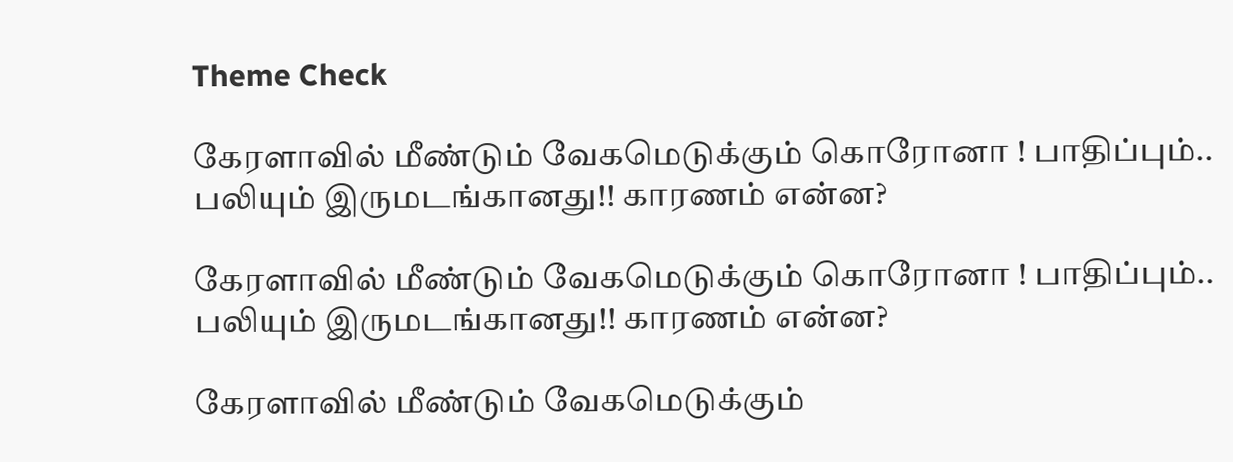Theme Check

கேரளாவில் மீண்டும் வேகமெடுக்கும் கொரோனா ! பாதிப்பும்.. பலியும் இருமடங்கானது!! காரணம் என்ன?

கேரளாவில் மீண்டும் வேகமெடுக்கும் கொரோனா ! பாதிப்பும்.. பலியும் இருமடங்கானது!! காரணம் என்ன?

கேரளாவில் மீண்டும் வேகமெடுக்கும்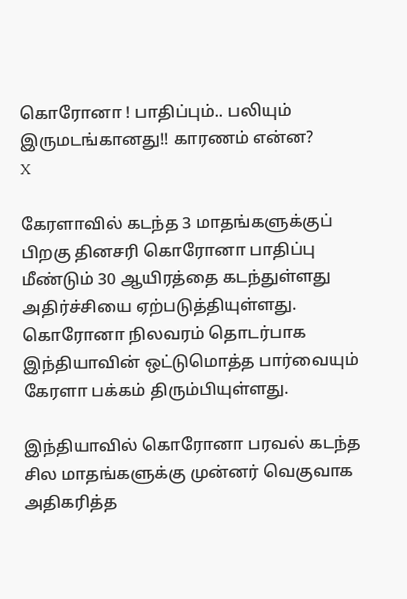கொரோனா ! பாதிப்பும்.. பலியும் இருமடங்கானது!! காரணம் என்ன?
X

கேரளாவில் கடந்த 3 மாதங்களுக்குப் பிறகு தினசரி கொரோனா பாதிப்பு மீண்டும் 30 ஆயிரத்தை கடந்துள்ளது அதிர்ச்சியை ஏற்படுத்தியுள்ளது. கொரோனா நிலவரம் தொடர்பாக இந்தியாவின் ஒட்டுமொத்த பார்வையும் கேரளா பக்கம் திரும்பியுள்ளது.

இந்தியாவில் கொரோனா பரவல் கடந்த சில மாதங்களுக்கு முன்னர் வெகுவாக அதிகரித்த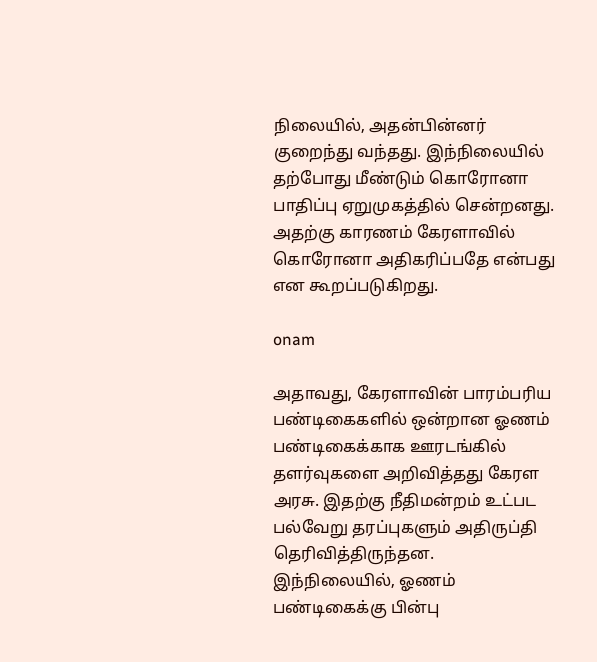நிலையில், அதன்பின்னர் குறைந்து வந்தது. இந்நிலையில் தற்போது மீண்டும் கொரோனா பாதிப்பு ஏறுமுகத்தில் சென்றனது. அதற்கு காரணம் கேரளாவில் கொரோனா அதிகரிப்பதே என்பது என கூறப்படுகிறது.

onam

அதாவது, கேரளாவின் பாரம்பரிய பண்டிகைகளில் ஒன்றான ஓணம் பண்டிகைக்காக ஊரடங்கில் தளர்வுகளை அறிவித்தது கேரள அரசு. இதற்கு நீதிமன்றம் உட்பட பல்வேறு தரப்புகளும் அதிருப்தி தெரிவித்திருந்தன. இந்நிலையில், ஓணம் பண்டிகைக்கு பின்பு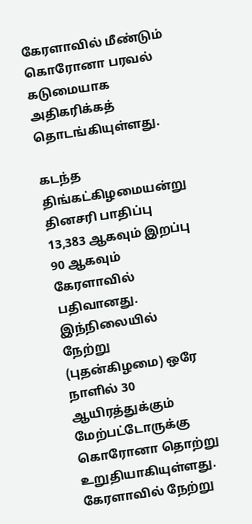கேரளாவில் மீண்டும் கொரோனா பரவல் கடுமையாக அதிகரிக்கத் தொடங்கியுள்ளது.

கடந்த திங்கட்கிழமையன்று தினசரி பாதிப்பு 13,383 ஆகவும் இறப்பு 90 ஆகவும் கேரளாவில் பதிவானது. இந்நிலையில் நேற்று (புதன்கிழமை) ஒரே நாளில் 30 ஆயிரத்துக்கும் மேற்பட்டோருக்கு கொரோனா தொற்று உறுதியாகியுள்ளது. கேரளாவில் நேற்று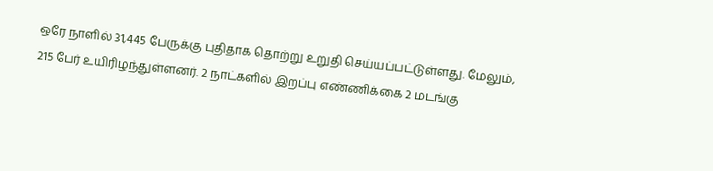ஒரே நாளில் 31,445 பேருக்கு புதிதாக தொற்று உறுதி செய்யப்பட்டுள்ளது. மேலும், 215 பேர் உயிரிழந்துள்ளனர். 2 நாட்களில் இறப்பு எண்ணிக்கை 2 மடங்கு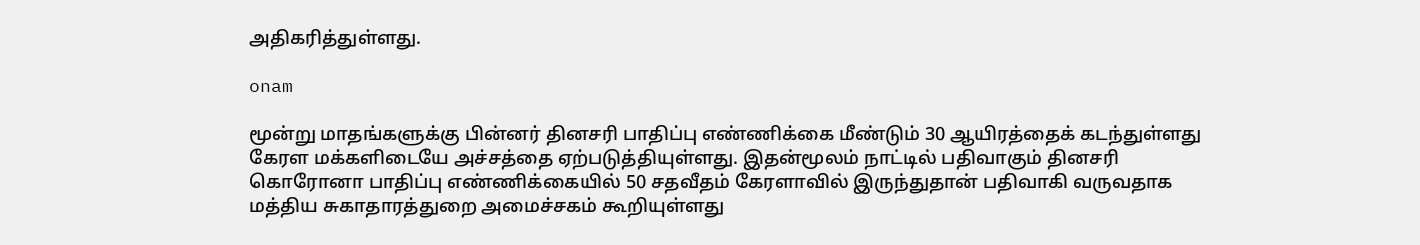அதிகரித்துள்ளது.

onam

மூன்று மாதங்களுக்கு பின்னர் தினசரி பாதிப்பு எண்ணிக்கை மீண்டும் 30 ஆயிரத்தைக் கடந்துள்ளது கேரள மக்களிடையே அச்சத்தை ஏற்படுத்தியுள்ளது. இதன்மூலம் நாட்டில் பதிவாகும் தினசரி கொரோனா பாதிப்பு எண்ணிக்கையில் 50 சதவீதம் கேரளாவில் இருந்துதான் பதிவாகி வருவதாக மத்திய சுகாதாரத்துறை அமைச்சகம் கூறியுள்ளது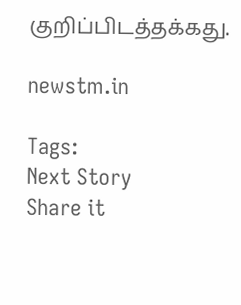குறிப்பிடத்தக்கது.

newstm.in

Tags:
Next Story
Share it